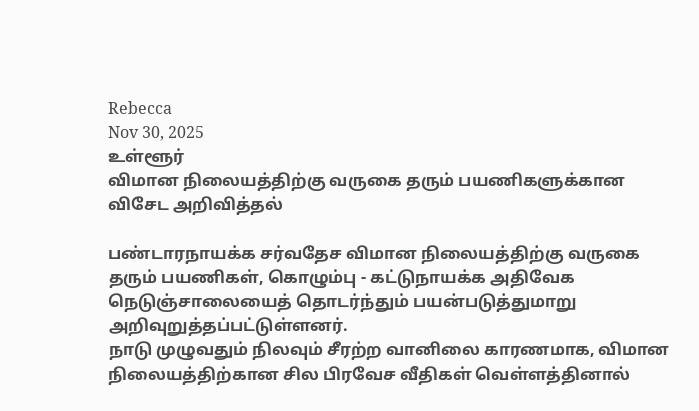Rebecca
Nov 30, 2025
உள்ளூர்
விமான நிலையத்திற்கு வருகை தரும் பயணிகளுக்கான விசேட அறிவித்தல்

பண்டாரநாயக்க சர்வதேச விமான நிலையத்திற்கு வருகை தரும் பயணிகள், கொழும்பு - கட்டுநாயக்க அதிவேக நெடுஞ்சாலையைத் தொடர்ந்தும் பயன்படுத்துமாறு அறிவுறுத்தப்பட்டுள்ளனர்.
நாடு முழுவதும் நிலவும் சீரற்ற வானிலை காரணமாக, விமான நிலையத்திற்கான சில பிரவேச வீதிகள் வெள்ளத்தினால்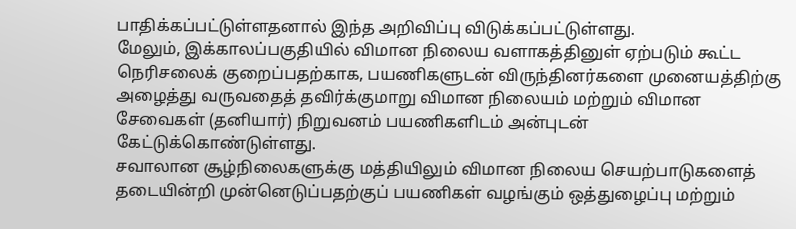பாதிக்கப்பட்டுள்ளதனால் இந்த அறிவிப்பு விடுக்கப்பட்டுள்ளது.
மேலும், இக்காலப்பகுதியில் விமான நிலைய வளாகத்தினுள் ஏற்படும் கூட்ட நெரிசலைக் குறைப்பதற்காக, பயணிகளுடன் விருந்தினர்களை முனையத்திற்கு அழைத்து வருவதைத் தவிர்க்குமாறு விமான நிலையம் மற்றும் விமான சேவைகள் (தனியார்) நிறுவனம் பயணிகளிடம் அன்புடன் கேட்டுக்கொண்டுள்ளது.
சவாலான சூழ்நிலைகளுக்கு மத்தியிலும் விமான நிலைய செயற்பாடுகளைத் தடையின்றி முன்னெடுப்பதற்குப் பயணிகள் வழங்கும் ஒத்துழைப்பு மற்றும்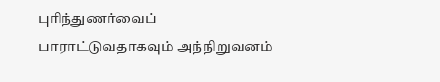புரிந்துணர்வைப் பாராட்டுவதாகவும் அந்நிறுவனம்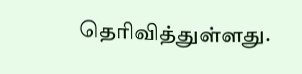தெரிவித்துள்ளது.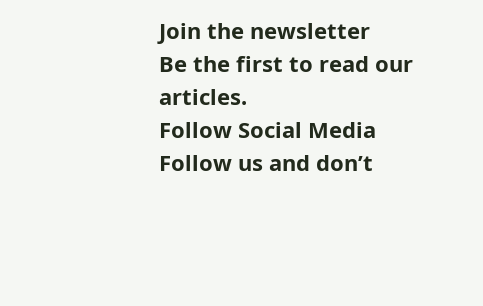Join the newsletter
Be the first to read our articles.
Follow Social Media
Follow us and don’t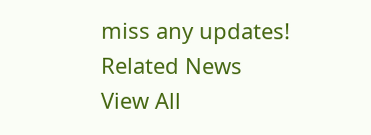miss any updates!
Related News
View All